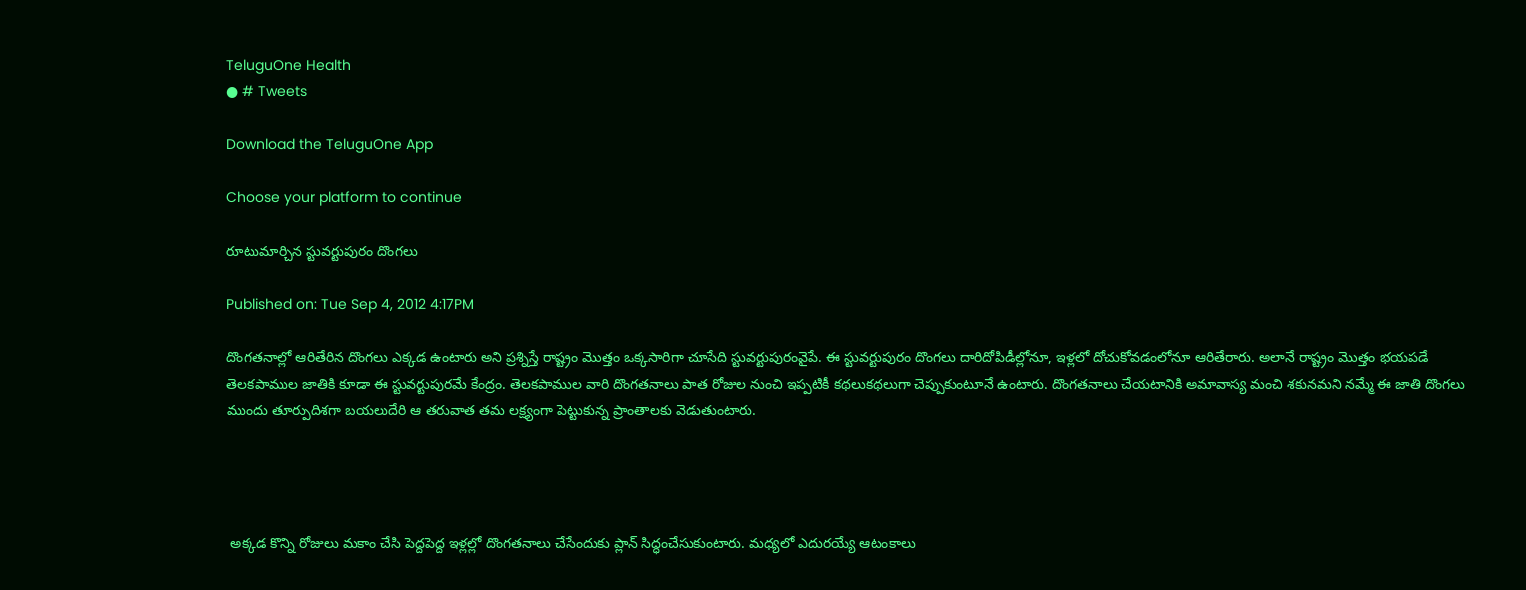TeluguOne Health
● # Tweets

Download the TeluguOne App

Choose your platform to continue

రూటుమార్చిన స్టువర్టుపురం దొంగలు

Published on: Tue Sep 4, 2012 4:17PM

దొంగతనాల్లో ఆరితేరిన దొంగలు ఎక్కడ ఉంటారు అని ప్రశ్నిస్తే రాష్ట్రం మొత్తం ఒక్కసారిగా చూసేది స్టువర్టుపురంవైపే. ఈ స్టువర్టుపురం దొంగలు దారిదోపిడీల్లోనూ, ఇళ్లలో దోచుకోవడంలోనూ ఆరితేరారు. అలానే రాష్ట్రం మొత్తం భయపడే తెలకపాముల జాతికి కూడా ఈ స్టువర్టుపురమే కేంద్రం. తెలకపాముల వారి దొంగతనాలు పాత రోజుల నుంచి ఇప్పటికీ కథలుకథలుగా చెప్పుకుంటూనే ఉంటారు. దొంగతనాలు చేయటానికి అమావాస్య మంచి శకునమని నమ్మే ఈ జాతి దొంగలు ముందు తూర్పుదిశగా బయలుదేరి ఆ తరువాత తమ లక్ష్యంగా పెట్టుకున్న ప్రాంతాలకు వెడుతుంటారు.




 అక్కడ కొన్ని రోజులు మకాం చేసి పెద్దపెద్ద ఇళ్లల్లో దొంగతనాలు చేసేందుకు ప్లాన్ సిద్ధంచేసుకుంటారు. మధ్యలో ఎదురయ్యే ఆటంకాలు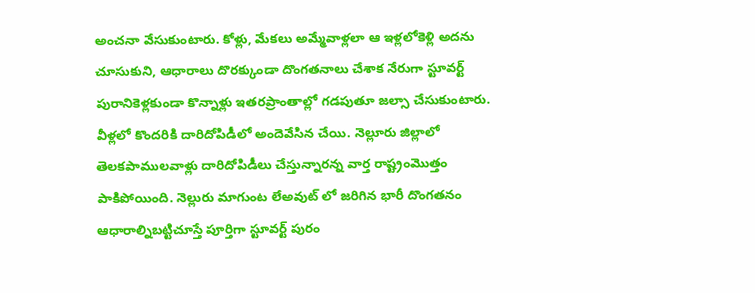అంచనా వేసుకుంటారు. కోళ్లు, మేకలు అమ్మేవాళ్లలా ఆ ఇళ్లలోకెళ్లి అదను చూసుకుని, ఆధారాలు దొరక్కుండా దొంగతనాలు చేశాక నేరుగా స్టూవర్ట్ పురానికెళ్లకుండా కొన్నాళ్లు ఇతరప్రాంతాల్లో గడపుతూ జల్సా చేసుకుంటారు. వీళ్లలో కొందరికి దారిదోపిడీలో అందెవేసిన చేయి. నెల్లూరు జిల్లాలో తెలకపాములవాళ్లు దారిదోపిడీలు చేస్తున్నారన్న వార్త రాష్ట్రంమొత్తం పాకిపోయింది. నెల్లురు మాగుంట లేఅవుట్ లో జరిగిన భారీ దొంగతనం ఆధారాల్నిబట్టిచూస్తే పూర్తిగా స్టూవర్ట్ పురం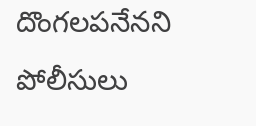దొంగలపనేనని పోలీసులు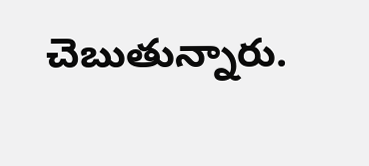చెబుతున్నారు.